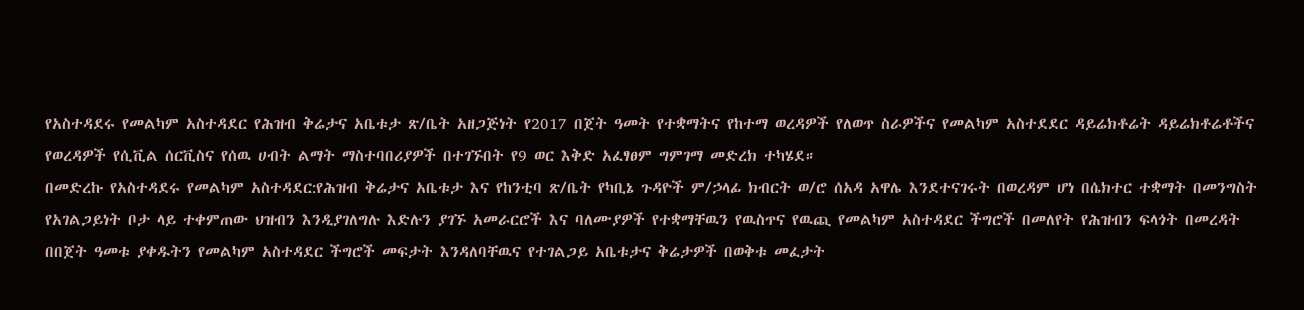የአስተዳደሩ የመልካም አስተዳደር የሕዝብ ቅሬታና አቤቱታ ጽ/ቤት አዘጋጅነት የ2017 በጀት ዓመት የተቋማትና የከተማ ወረዳዎች የለወጥ ስራዎችና የመልካም አስተደደር ዳይሬክቶሬት ዳይሬክቶሬቶችና የወረዳዎች የሲቪል ሰርቪስና የሰዉ ሀብት ልማት ማስተባበሪያዎች በተገኙበት የ9 ወር እቅድ አፈፃፀም ግምገማ መድረክ ተካሄደ።
በመድረኩ የአስተዳደሩ የመልካም አስተዳደር:የሕዝብ ቅሬታና አቤቱታ እና የከንቲባ ጽ/ቤት የካቢኔ ጉዳዮች ም/ኃላፊ ክብርት ወ/ሮ ሰአዳ አዋሌ እንደተናገሩት በወረዳም ሆነ በሴክተር ተቋማት በመንግስት የአገልጋይነት ቦታ ላይ ተቀምጠው ህዝብን እንዲያገለግሉ እድሉን ያገኙ አመራርሮች እና ባለሙያዎች የተቋማቸዉን የዉስጥና የዉጪ የመልካም አስተዳደር ችግሮች በመለየት የሕዝብን ፍላጎት በመረዳት በበጀት ዓመቱ ያቀዱትን የመልካም አስተዳደር ችግሮች መፍታት እንዳለባቸዉና የተገልጋይ አቤቱታና ቅሬታዎች በወቅቱ መፈታት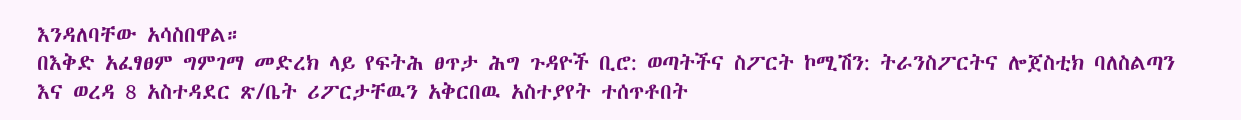እንዳለባቸው አሳስበዋል።
በእቅድ አፈፃፀም ግምገማ መድረክ ላይ የፍትሕ ፀጥታ ሕግ ጉዳዮች ቢሮ: ወጣትችና ስፖርት ኮሚሽን: ትራንስፖርትና ሎጀስቲክ ባለስልጣን እና ወረዳ 8 አስተዳደር ጽ/ቤት ሪፖርታቸዉን አቅርበዉ አስተያየት ተሰጥቶበት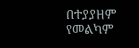በተያያዘም የመልካም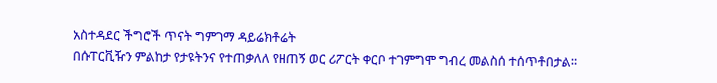አስተዳደር ችግሮች ጥናት ግምገማ ዳይሬክቶሬት
በሱፐርቪዥን ምልከታ የታዩትንና የተጠቃለለ የዘጠኝ ወር ሪፖርት ቀርቦ ተገምግሞ ግብረ መልስሰ ተሰጥቶበታል።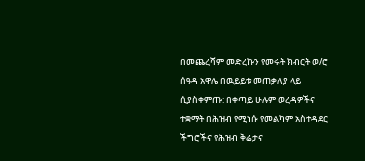በመጨረሻም መድረኩን የመሩት ክብርት ወ/ሮ ሰዓዳ አዋሌ በዉይይቱ መጠቃለያ ላይ ሲያስቀምጡ: በቀጣይ ሁሉም ወረዳዎችና ተቋማት በሕዝብ የሚነሱ የመልካም አስተዳደር ችግሮችና የሕዝብ ቅሬታና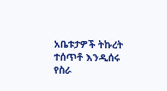አቤቱታዎች ትኩረት ተሰጥቶ እንዲሰሩ የስራ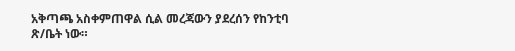አቅጣጫ አስቀምጠዋል ሲል መረጃውን ያደረሰን የከንቲባ ጽ/ቤት ነው።